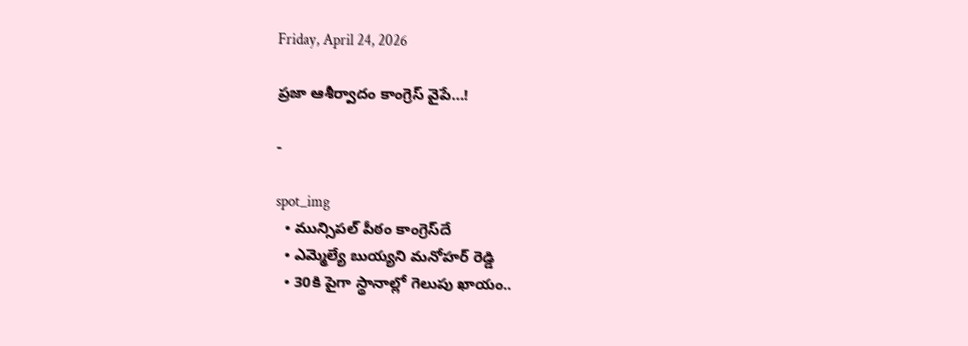Friday, April 24, 2026

ప్రజా ఆశీర్వాదం కాంగ్రెస్ వైపే…!

-

spot_img
  • మున్సిపల్ పీఠం కాంగ్రెస్‌దే
  • ఎమ్మెల్యే బుయ్యని మనోహర్ రెడ్డి
  • 30కి పైగా స్థానాల్లో గెలుపు ఖాయం..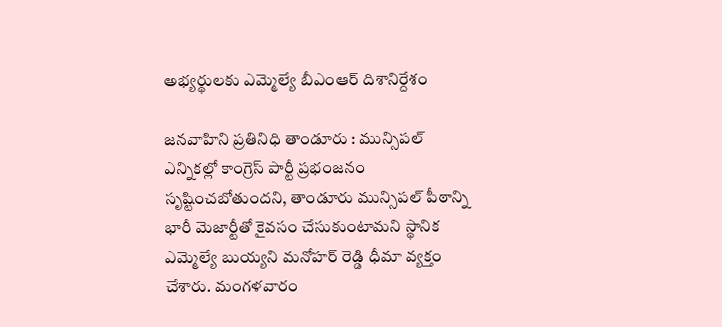అభ్యర్థులకు ఎమ్మెల్యే బీఎంఆర్ దిశానిర్దేశం

జనవాహిని ప్రతినిధి తాండూరు : మున్సిపల్ ఎన్నికల్లో కాంగ్రెస్ పార్టీ ప్రభంజనం సృష్టించబోతుందని, తాండూరు మున్సిపల్ పీఠాన్ని భారీ మెజార్టీతో కైవసం చేసుకుంటామని స్థానిక ఎమ్మెల్యే బుయ్యని మనోహర్ రెడ్డి ధీమా వ్యక్తం చేశారు. మంగళవారం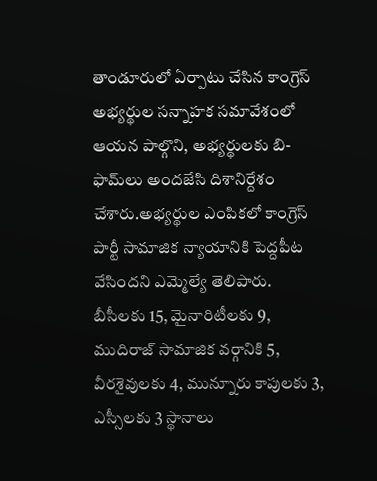తాండూరులో ఏర్పాటు చేసిన కాంగ్రెస్ అభ్యర్థుల సన్నాహక సమావేశంలో ఆయన పాల్గొని, అభ్యర్థులకు బి-ఫామ్‌లు అందజేసి దిశానిర్దేశం చేశారు.అభ్యర్థుల ఎంపికలో కాంగ్రెస్ పార్టీ సామాజిక న్యాయానికి పెద్దపీట వేసిందని ఎమ్మెల్యే తెలిపారు. బీసీలకు 15, మైనారిటీలకు 9, ముదిరాజ్ సామాజిక వర్గానికి 5, వీరశైవులకు 4, మున్నూరు కాపులకు 3, ఎస్సీలకు 3 స్థానాలు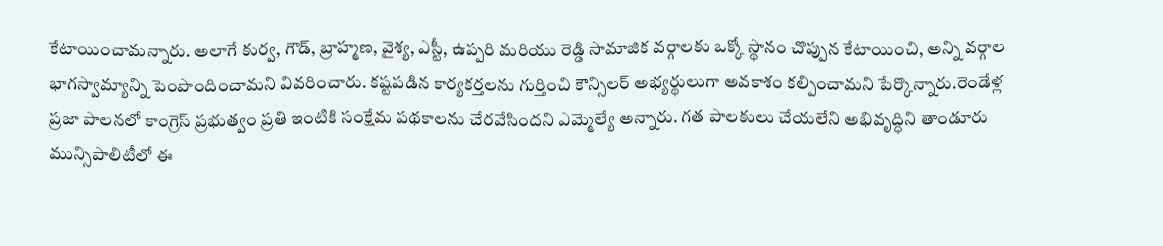కేటాయించామన్నారు. అలాగే కుర్వ, గౌడ్, బ్రాహ్మణ, వైశ్య, ఎస్టీ, ఉప్పరి మరియు రెడ్డి సామాజిక వర్గాలకు ఒక్కో స్థానం చొప్పున కేటాయించి, అన్ని వర్గాల భాగస్వామ్యాన్ని పెంపొందించామని వివరించారు. కష్టపడిన కార్యకర్తలను గుర్తించి కౌన్సిలర్ అభ్యర్థులుగా అవకాశం కల్పించామని పేర్కొన్నారు.రెండేళ్ల ప్రజా పాలనలో కాంగ్రెస్ ప్రభుత్వం ప్రతి ఇంటికి సంక్షేమ పథకాలను చేరవేసిందని ఎమ్మెల్యే అన్నారు. గత పాలకులు చేయలేని అభివృద్ధిని తాండూరు మున్సిపాలిటీలో ఈ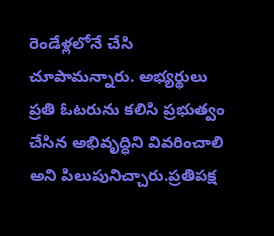రెండేళ్లలోనే చేసి చూపామన్నారు. అభ్యర్థులు ప్రతి ఓటరును కలిసి ప్రభుత్వం చేసిన అభివృద్ధిని వివరించాలి అని పిలుపునిచ్చారు.ప్రతిపక్ష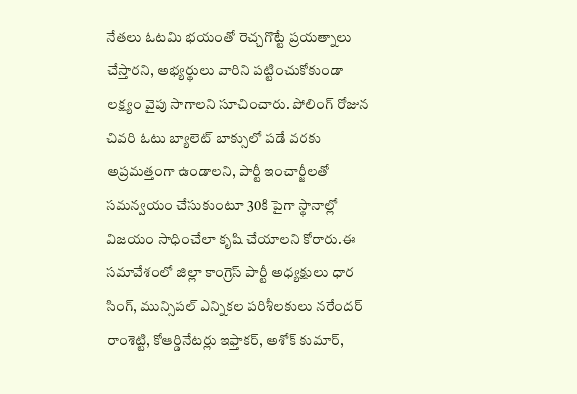నేతలు ఓటమి భయంతో రెచ్చగొట్టే ప్రయత్నాలు చేస్తారని, అభ్యర్థులు వారిని పట్టించుకోకుండా లక్ష్యం వైపు సాగాలని సూచించారు. పోలింగ్ రోజున చివరి ఓటు బ్యాలెట్ బాక్సులో పడే వరకు అప్రమత్తంగా ఉండాలని, పార్టీ ఇంచార్జీలతో సమన్వయం చేసుకుంటూ 30కి పైగా స్థానాల్లో విజయం సాధించేలా కృషి చేయాలని కోరారు.ఈ సమావేశంలో జిల్లా కాంగ్రెస్ పార్టీ అధ్యక్షులు ధార సింగ్, మున్సిపల్ ఎన్నికల పరిశీలకులు నరేందర్ రాంశెట్టి, కోఆర్డినేటర్లు ఇఫ్తాకర్, అశోక్ కుమార్,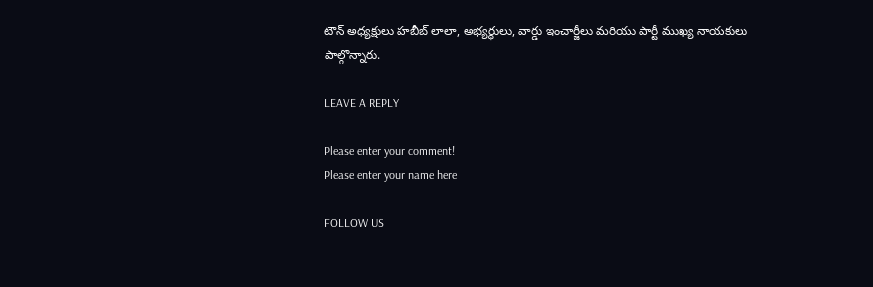టౌన్ అధ్యక్షులు హబీబ్ లాలా, అభ్యర్థులు, వార్డు ఇంచార్జీలు మరియు పార్టీ ముఖ్య నాయకులు పాల్గొన్నారు.

LEAVE A REPLY

Please enter your comment!
Please enter your name here

FOLLOW US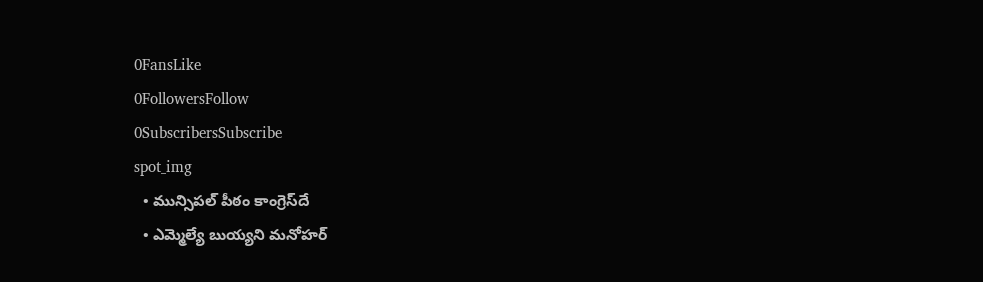0FansLike
0FollowersFollow
0SubscribersSubscribe
spot_img
  • మున్సిపల్ పీఠం కాంగ్రెస్‌దే
  • ఎమ్మెల్యే బుయ్యని మనోహర్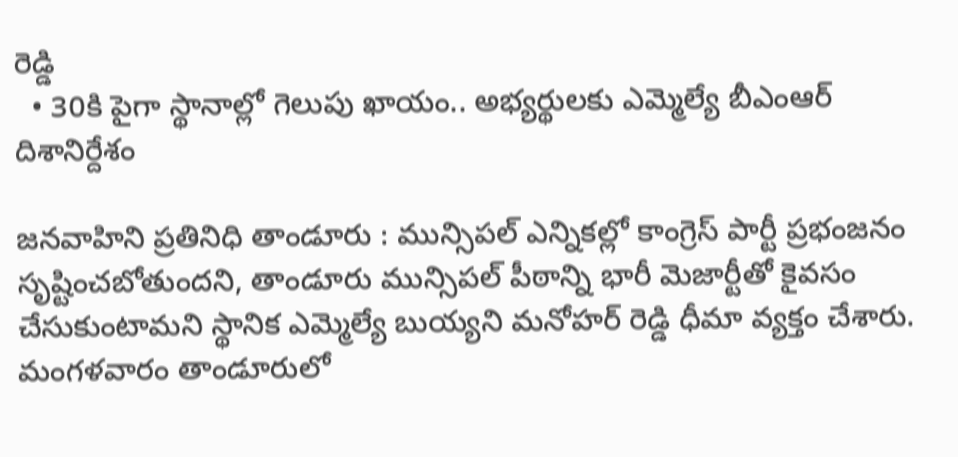రెడ్డి
  • 30కి పైగా స్థానాల్లో గెలుపు ఖాయం.. అభ్యర్థులకు ఎమ్మెల్యే బీఎంఆర్ దిశానిర్దేశం

జనవాహిని ప్రతినిధి తాండూరు : మున్సిపల్ ఎన్నికల్లో కాంగ్రెస్ పార్టీ ప్రభంజనం సృష్టించబోతుందని, తాండూరు మున్సిపల్ పీఠాన్ని భారీ మెజార్టీతో కైవసం చేసుకుంటామని స్థానిక ఎమ్మెల్యే బుయ్యని మనోహర్ రెడ్డి ధీమా వ్యక్తం చేశారు. మంగళవారం తాండూరులో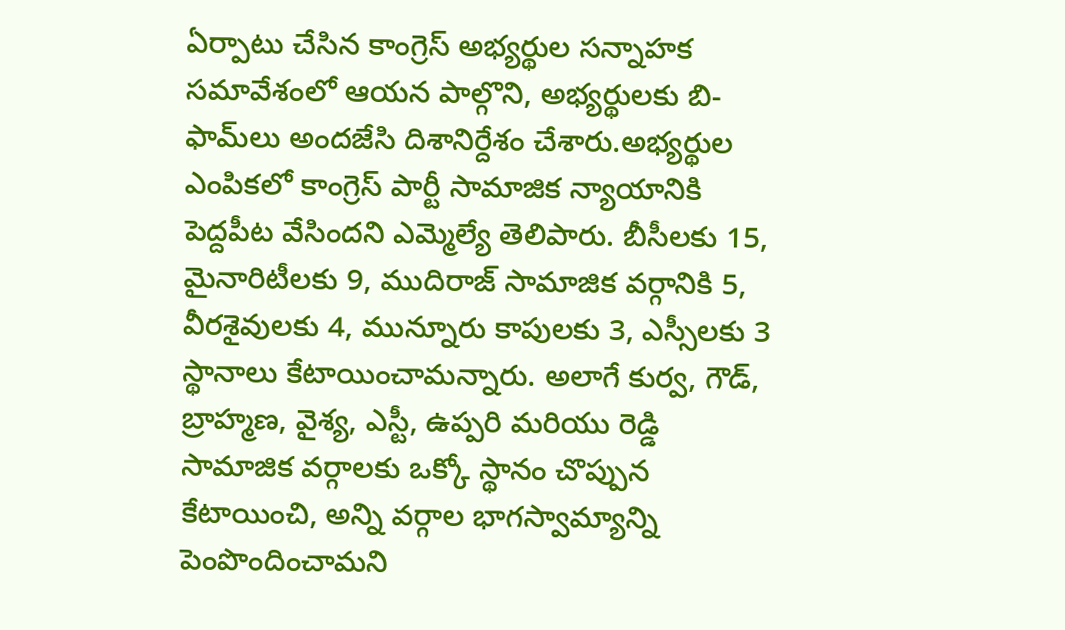ఏర్పాటు చేసిన కాంగ్రెస్ అభ్యర్థుల సన్నాహక సమావేశంలో ఆయన పాల్గొని, అభ్యర్థులకు బి-ఫామ్‌లు అందజేసి దిశానిర్దేశం చేశారు.అభ్యర్థుల ఎంపికలో కాంగ్రెస్ పార్టీ సామాజిక న్యాయానికి పెద్దపీట వేసిందని ఎమ్మెల్యే తెలిపారు. బీసీలకు 15, మైనారిటీలకు 9, ముదిరాజ్ సామాజిక వర్గానికి 5, వీరశైవులకు 4, మున్నూరు కాపులకు 3, ఎస్సీలకు 3 స్థానాలు కేటాయించామన్నారు. అలాగే కుర్వ, గౌడ్, బ్రాహ్మణ, వైశ్య, ఎస్టీ, ఉప్పరి మరియు రెడ్డి సామాజిక వర్గాలకు ఒక్కో స్థానం చొప్పున కేటాయించి, అన్ని వర్గాల భాగస్వామ్యాన్ని పెంపొందించామని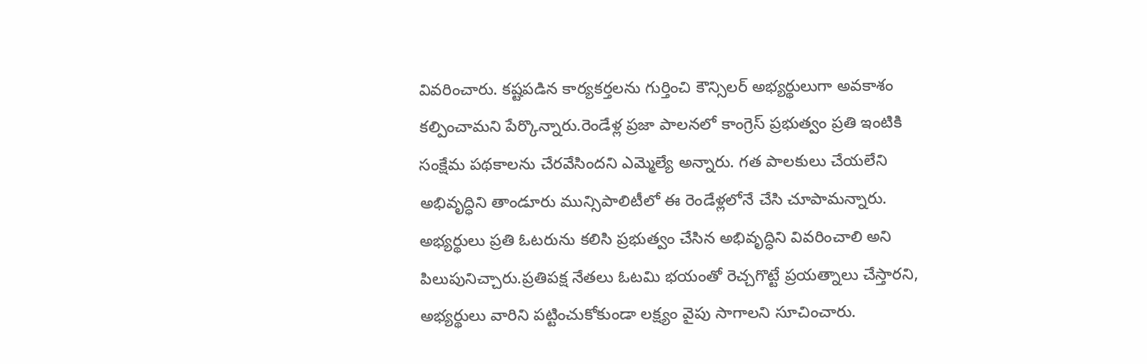వివరించారు. కష్టపడిన కార్యకర్తలను గుర్తించి కౌన్సిలర్ అభ్యర్థులుగా అవకాశం కల్పించామని పేర్కొన్నారు.రెండేళ్ల ప్రజా పాలనలో కాంగ్రెస్ ప్రభుత్వం ప్రతి ఇంటికి సంక్షేమ పథకాలను చేరవేసిందని ఎమ్మెల్యే అన్నారు. గత పాలకులు చేయలేని అభివృద్ధిని తాండూరు మున్సిపాలిటీలో ఈ రెండేళ్లలోనే చేసి చూపామన్నారు. అభ్యర్థులు ప్రతి ఓటరును కలిసి ప్రభుత్వం చేసిన అభివృద్ధిని వివరించాలి అని పిలుపునిచ్చారు.ప్రతిపక్ష నేతలు ఓటమి భయంతో రెచ్చగొట్టే ప్రయత్నాలు చేస్తారని, అభ్యర్థులు వారిని పట్టించుకోకుండా లక్ష్యం వైపు సాగాలని సూచించారు.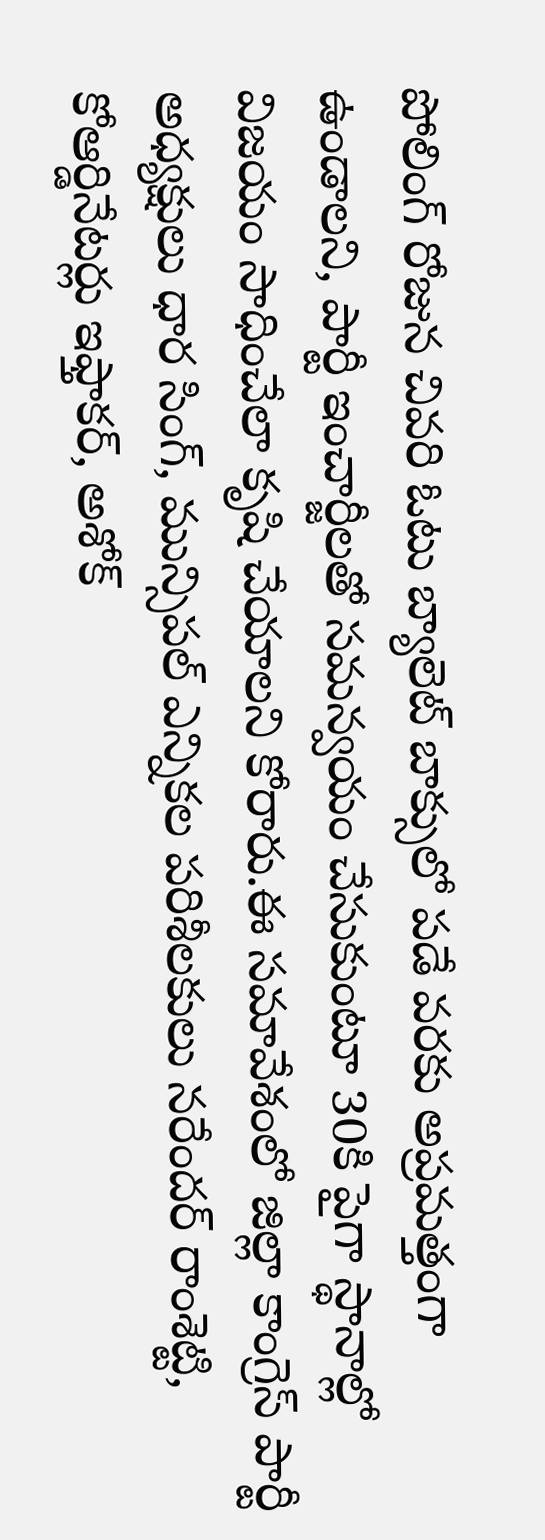పోలింగ్ రోజున చివరి ఓటు బ్యాలెట్ బాక్సులో పడే వరకు అప్రమత్తంగా ఉండాలని, పార్టీ ఇంచార్జీలతో సమన్వయం చేసుకుంటూ 30కి పైగా స్థానాల్లో విజయం సాధించేలా కృషి చేయాలని కోరారు.ఈ సమావేశంలో జిల్లా కాంగ్రెస్ పార్టీ అధ్యక్షులు ధార సింగ్, మున్సిపల్ ఎన్నికల పరిశీలకులు నరేందర్ రాంశెట్టి, కోఆర్డినేటర్లు ఇఫ్తాకర్, అశోక్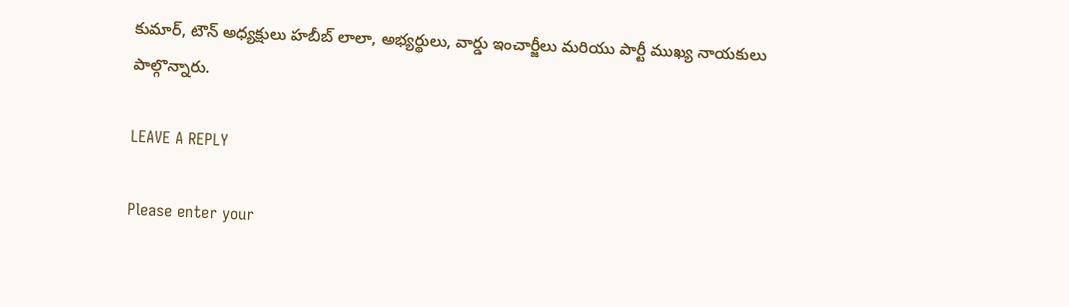కుమార్, టౌన్ అధ్యక్షులు హబీబ్ లాలా, అభ్యర్థులు, వార్డు ఇంచార్జీలు మరియు పార్టీ ముఖ్య నాయకులు పాల్గొన్నారు.

LEAVE A REPLY

Please enter your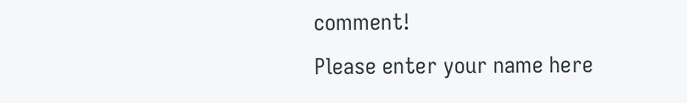comment!
Please enter your name here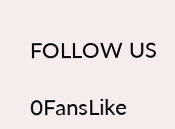FOLLOW US

0FansLike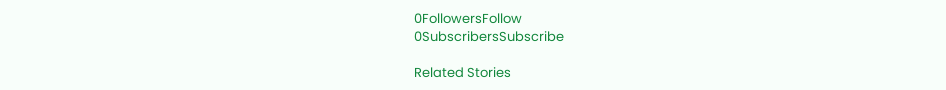0FollowersFollow
0SubscribersSubscribe

Related Stories